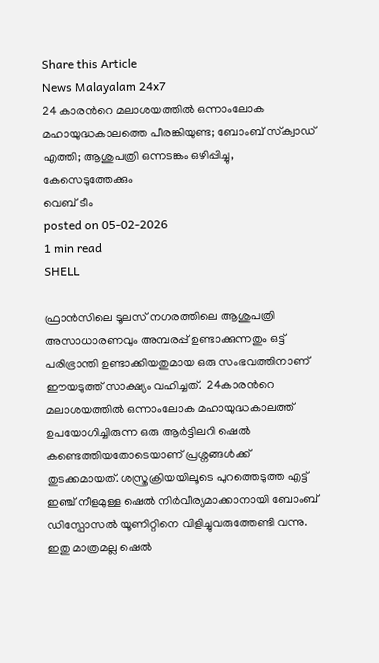Share this Article
News Malayalam 24x7
24 കാരന്‍റെ മലാശയത്തില്‍ ഒന്നാംലോക മഹായുദ്ധകാലത്തെ പീരങ്കിയുണ്ട; ബോംബ് സ്‌ക്വാഡ് എത്തി; ആശുപത്രി ഒന്നടങ്കം ഒഴിപ്പിച്ചു, കേസെടുത്തേക്കും
വെബ് ടീം
posted on 05-02-2026
1 min read
SHELL

ഫ്രാന്‍സിലെ ടൂലസ് നഗരത്തിലെ ആശുപത്രി അസാധാരണവും അമ്പരപ്പ് ഉണ്ടാക്കുന്നതും ഒട്ട് പരിഭ്രാന്തി ഉണ്ടാക്കിയതുമായ ഒരു സംഭവത്തിനാണ് ഈയടുത്ത് സാക്ഷ്യം വഹിച്ചത്.  24കാരന്‍റെ മലാശയത്തില്‍ ഒന്നാംലോക മഹായുദ്ധകാലത്ത് ഉപയോഗിച്ചിരുന്ന ഒരു ആര്‍ട്ടിലറി ഷെല്‍ കണ്ടെത്തിയതോടെയാണ് പ്രശ്നങ്ങള്‍ക്ക് തുടക്കമായത്. ശസ്ത്രക്രിയയിലൂടെ പുറത്തെടുത്ത എട്ട് ഇഞ്ച് നീളമുള്ള ഷെല്‍ നിര്‍വീര്യമാക്കാനായി ബോംബ് ഡിസ്പോസല്‍ യൂണിറ്റിനെ വിളിച്ചുവരുത്തേണ്ടി വന്നു. ഇതു മാത്രമല്ല ഷെല്‍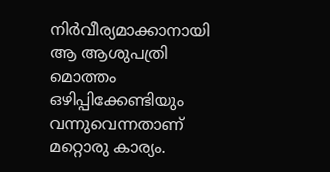നിര്‍വീര്യമാക്കാനായി ആ ആശുപത്രി മൊത്തം ഒഴിപ്പിക്കേണ്ടിയും വന്നുവെന്നതാണ് മറ്റൊരു കാര്യം.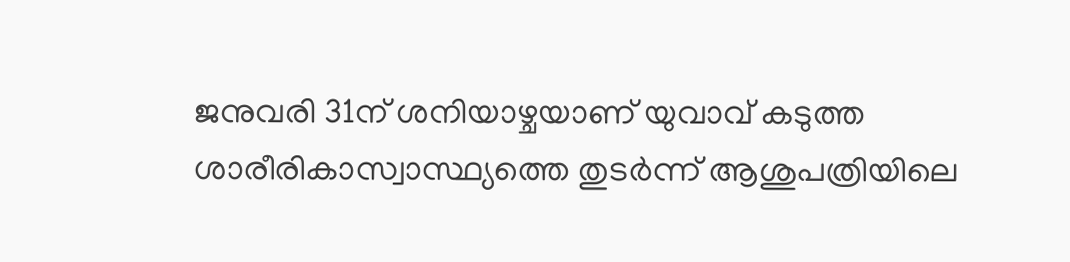ജനുവരി 31ന് ശനിയാഴ്ചയാണ് യുവാവ് കടുത്ത ശാരീരികാസ്വാസ്ഥ്യത്തെ തുടര്‍ന്ന് ആശുപത്രിയിലെ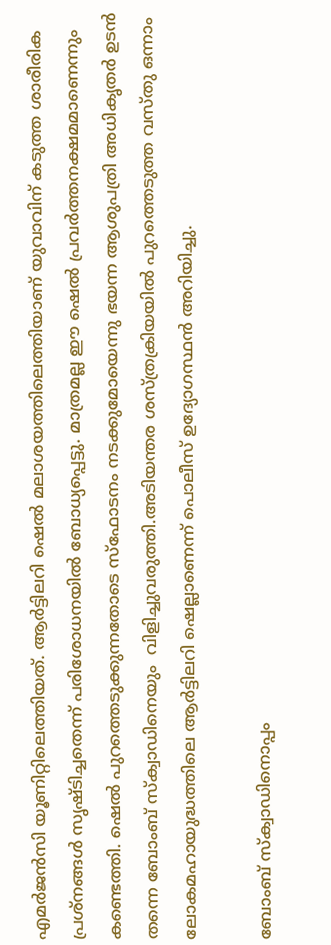എമര്‍ജന്‍സി യൂണിറ്റിലെത്തിയത്. ആര്‍ട്ടിലറി ഷെല്‍ മലാശയത്തിലെത്തിയാണ് യുവാവിന് കടുത്ത ശാരീരിക പ്രശ്നങ്ങള്‍ സൃഷ്ടിച്ചതെന്ന് പരിശോധനയില്‍ ബോധ്യപ്പെട്ടു. മാത്രമല്ല ഈ ഷെല്‍ പ്രവര്‍ത്തനക്ഷമമാണെന്നും കണ്ടെത്തി. ഷെല്‍ പുറത്തെടുക്കുന്നതോടെ സ്ഫോടനം നടക്കുമോയെന്നു ഭയന്ന ആശുപത്രി അധികൃതര്‍ ഉടന്‍ തന്നെ ബോംബ് സ്ക്വാഡിനെയും  വിളിച്ചുവരുത്തി.അടിയന്തര ശസ്ത്രക്രിയയിൽ പുറത്തെടുത്ത വസ്തു ഒന്നാം ലോകമഹായുദ്ധത്തിലെ ആർട്ടിലറി ഷെല്ലാണെന്ന് പൊലീസ് ഉദ്യോഗസ്ഥന്‍ അറിയിച്ചു.

ബോംബ് സ്‌ക്വാഡിനൊപ്പം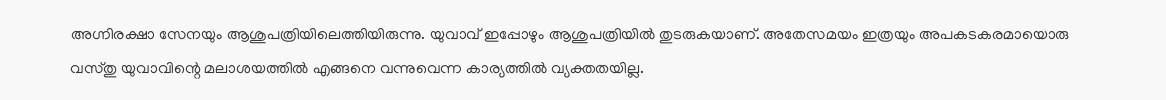അഗ്നിരക്ഷാ സേനയും ആശുപത്രിയിലെത്തിയിരുന്നു. യുവാവ് ഇപ്പോഴും ആശുപത്രിയില്‍ തുടരുകയാണ്. അതേസമയം ഇത്രയും അപകടകരമായൊരു വസ്തു യുവാവിന്റെ മലാശയത്തില്‍ എങ്ങനെ വന്നുവെന്ന കാര്യത്തില്‍ വ്യക്തതയില്ല.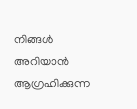നിങ്ങൾ അറിയാൻ ആഗ്രഹിക്കുന്ന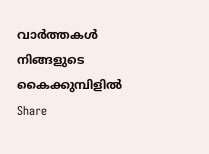വാർത്തകൾ നിങ്ങളുടെ കൈക്കുമ്പിളിൽ
Share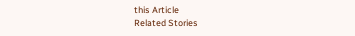this Article
Related Stories